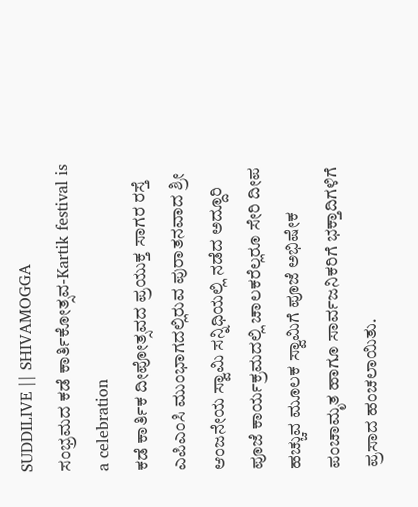SUDDILIVE || SHIVAMOGGA
ಸಂಭ್ರಮದ ಕಡೆ ಕಾರ್ತಿಕೋತ್ಸವ-Kartik festival is a celebration
ಕಡೆ ಕಾರ್ತಿಕ ದೀಪೋತ್ಸವದ ಪ್ರಯುಕ್ತ ಸಾಗರ ರಸ್ತೆ ಎಪಿಎಂಸಿ ಮುಂಭಾಗದಲ್ಲಿರುವ ಪುರಾತನವಾದ ಶ್ರೀ ಆಂಜನೇಯ ಸ್ವಾಮಿ ಸನ್ನಿಧಿಯಲ್ಲಿ ನಡೆದ ಅದ್ದೂರಿ ಪೂಜೆ ಕಾರ್ಯಕ್ರಮದಲ್ಲಿ ಚಾಲಕರೆಲ್ಲರೂ ಸೇರಿ ದೀಪ ಹಚ್ಚುವ ಮೂಲಕ ಸ್ವಾಮಿಗೆ ಪೂಜೆ ಅಭಿಷೇಕ ಪಂಚಾಮೃತ ಹಾಗೂ ಸಾರ್ವಜನಿಕರಿಗೆ ಭಕ್ತಾದಿಗಳಿಗೆ ಪ್ರಸಾದ ಹಂಚಲಾಯಿತು.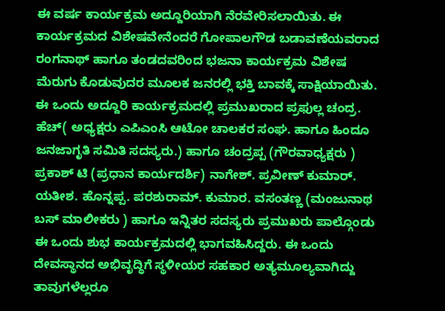ಈ ವರ್ಷ ಕಾರ್ಯಕ್ರಮ ಅದ್ದೂರಿಯಾಗಿ ನೆರವೇರಿಸಲಾಯಿತು. ಈ ಕಾರ್ಯಕ್ರಮದ ವಿಶೇಷವೇನೆಂದರೆ ಗೋಪಾಲಗೌಡ ಬಡಾವಣೆಯವರಾದ ರಂಗನಾಥ್ ಹಾಗೂ ತಂಡದವರಿಂದ ಭಜನಾ ಕಾರ್ಯಕ್ರಮ ವಿಶೇಷ ಮೆರುಗು ಕೊಡುವುದರ ಮೂಲಕ ಜನರಲ್ಲಿ ಭಕ್ತಿ ಬಾವಕ್ಕೆ ಸಾಕ್ಷಿಯಾಯಿತು.
ಈ ಒಂದು ಅದ್ದೂರಿ ಕಾರ್ಯಕ್ರಮದಲ್ಲಿ ಪ್ರಮುಖರಾದ ಪ್ರಫುಲ್ಲ ಚಂದ್ರ. ಹೆಚ್( ಅಧ್ಯಕ್ಷರು ಎಪಿಎಂಸಿ ಆಟೋ ಚಾಲಕರ ಸಂಘ. ಹಾಗೂ ಹಿಂದೂ ಜನಜಾಗೃತಿ ಸಮಿತಿ ಸದಸ್ಯರು.) ಹಾಗೂ ಚಂದ್ರಪ್ಪ (ಗೌರವಾಧ್ಯಕ್ಷರು ) ಪ್ರಕಾಶ್ ಟಿ (ಪ್ರಧಾನ ಕಾರ್ಯದರ್ಶಿ) ನಾಗೇಶ್. ಪ್ರವೀಣ್ ಕುಮಾರ್. ಯತೀಶ. ಹೊನ್ನಪ್ಪ. ಪರಶುರಾಮ್. ಕುಮಾರ. ವಸಂತಣ್ಣ (ಮಂಜುನಾಥ ಬಸ್ ಮಾಲೀಕರು ) ಹಾಗೂ ಇನ್ನಿತರ ಸದಸ್ಯರು ಪ್ರಮುಖರು ಪಾಲ್ಗೊಂಡು
ಈ ಒಂದು ಶುಭ ಕಾರ್ಯಕ್ರಮದಲ್ಲಿ ಭಾಗವಹಿಸಿದ್ದರು. ಈ ಒಂದು ದೇವಸ್ಥಾನದ ಅಭಿವೃದ್ಧಿಗೆ ಸ್ಥಳೀಯರ ಸಹಕಾರ ಅತ್ಯಮೂಲ್ಯವಾಗಿದ್ದು ತಾವುಗಳೆಲ್ಲರೂ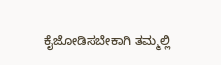ಕೈಜೋಡಿಸಬೇಕಾಗಿ ತಮ್ಮಲ್ಲಿ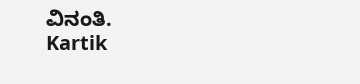ವಿನಂತಿ.
Kartik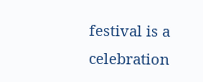festival is a celebration